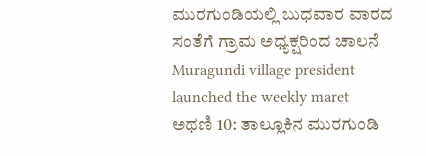ಮುರಗುಂಡಿಯಲ್ಲಿ ಬುಧವಾರ ವಾರದ ಸಂತೆಗೆ ಗ್ರಾಮ ಅಧ್ಯಕ್ಷರಿಂದ ಚಾಲನೆ
Muragundi village president launched the weekly maret
ಅಥಣಿ 10: ತಾಲ್ಲೂಕಿನ ಮುರಗುಂಡಿ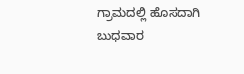ಗ್ರಾಮದಲ್ಲಿ ಹೊಸದಾಗಿ ಬುಧವಾರ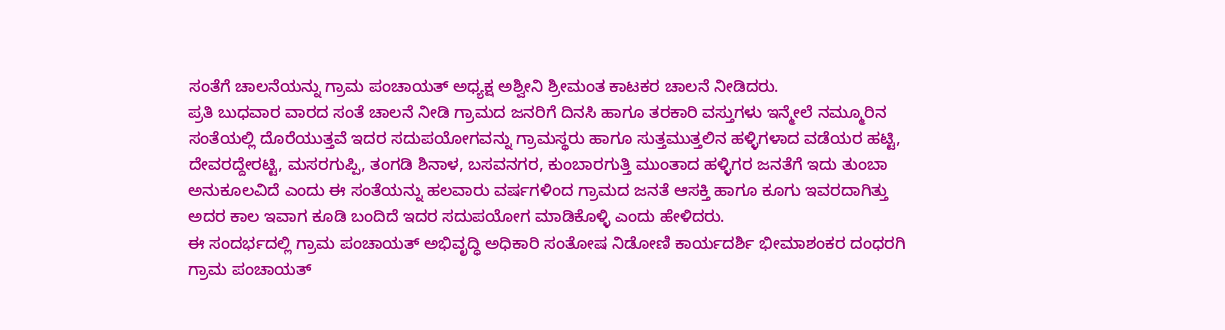ಸಂತೆಗೆ ಚಾಲನೆಯನ್ನು ಗ್ರಾಮ ಪಂಚಾಯತ್ ಅಧ್ಯಕ್ಷ ಅಶ್ವೀನಿ ಶ್ರೀಮಂತ ಕಾಟಕರ ಚಾಲನೆ ನೀಡಿದರು.
ಪ್ರತಿ ಬುಧವಾರ ವಾರದ ಸಂತೆ ಚಾಲನೆ ನೀಡಿ ಗ್ರಾಮದ ಜನರಿಗೆ ದಿನಸಿ ಹಾಗೂ ತರಕಾರಿ ವಸ್ತುಗಳು ಇನ್ಮೇಲೆ ನಮ್ಮೂರಿನ ಸಂತೆಯಲ್ಲಿ ದೊರೆಯುತ್ತವೆ ಇದರ ಸದುಪಯೋಗವನ್ನು ಗ್ರಾಮಸ್ಥರು ಹಾಗೂ ಸುತ್ತಮುತ್ತಲಿನ ಹಳ್ಳಿಗಳಾದ ವಡೆಯರ ಹಟ್ಟಿ, ದೇವರದ್ದೇರಟ್ಟಿ, ಮಸರಗುಪ್ಪಿ, ತಂಗಡಿ ಶಿನಾಳ, ಬಸವನಗರ, ಕುಂಬಾರಗುತ್ತಿ ಮುಂತಾದ ಹಳ್ಳಿಗರ ಜನತೆಗೆ ಇದು ತುಂಬಾ ಅನುಕೂಲವಿದೆ ಎಂದು ಈ ಸಂತೆಯನ್ನು ಹಲವಾರು ವರ್ಷಗಳಿಂದ ಗ್ರಾಮದ ಜನತೆ ಆಸಕ್ತಿ ಹಾಗೂ ಕೂಗು ಇವರದಾಗಿತ್ತು ಅದರ ಕಾಲ ಇವಾಗ ಕೂಡಿ ಬಂದಿದೆ ಇದರ ಸದುಪಯೋಗ ಮಾಡಿಕೊಳ್ಳಿ ಎಂದು ಹೇಳಿದರು.
ಈ ಸಂದರ್ಭದಲ್ಲಿ ಗ್ರಾಮ ಪಂಚಾಯತ್ ಅಭಿವೃದ್ಧಿ ಅಧಿಕಾರಿ ಸಂತೋಷ ನಿಡೋಣಿ ಕಾರ್ಯದರ್ಶಿ ಭೀಮಾಶಂಕರ ದಂಧರಗಿ ಗ್ರಾಮ ಪಂಚಾಯತ್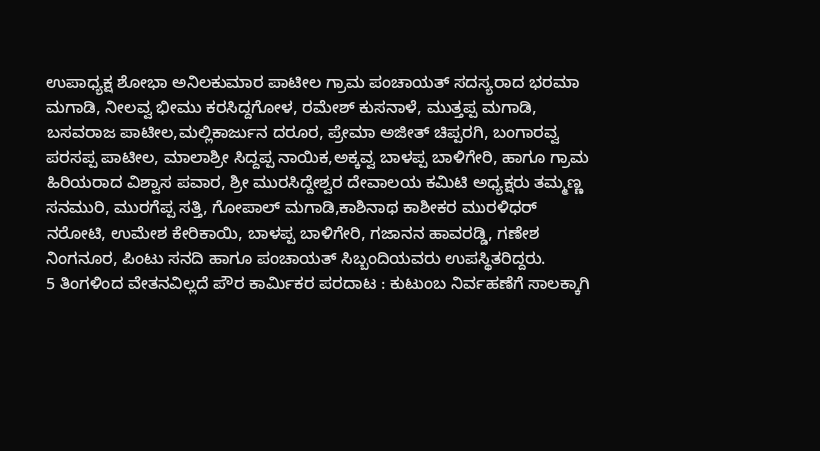ಉಪಾಧ್ಯಕ್ಷ ಶೋಭಾ ಅನಿಲಕುಮಾರ ಪಾಟೀಲ ಗ್ರಾಮ ಪಂಚಾಯತ್ ಸದಸ್ಯರಾದ ಭರಮಾ ಮಗಾಡಿ, ನೀಲವ್ವ ಭೀಮು ಕರಸಿದ್ದಗೋಳ, ರಮೇಶ್ ಕುಸನಾಳೆ, ಮುತ್ತಪ್ಪ ಮಗಾಡಿ, ಬಸವರಾಜ ಪಾಟೀಲ,ಮಲ್ಲಿಕಾರ್ಜುನ ದರೂರ, ಪ್ರೇಮಾ ಅಜೀತ್ ಚಿಪ್ಪರಗಿ, ಬಂಗಾರವ್ವ ಪರಸಪ್ಪ ಪಾಟೀಲ, ಮಾಲಾಶ್ರೀ ಸಿದ್ದಪ್ಪ ನಾಯಿಕ,ಅಕ್ಕವ್ವ ಬಾಳಪ್ಪ ಬಾಳಿಗೇರಿ, ಹಾಗೂ ಗ್ರಾಮ ಹಿರಿಯರಾದ ವಿಶ್ವಾಸ ಪವಾರ, ಶ್ರೀ ಮುರಸಿದ್ದೇಶ್ವರ ದೇವಾಲಯ ಕಮಿಟಿ ಅಧ್ಯಕ್ಷರು ತಮ್ಮಣ್ಣ ಸನಮುರಿ, ಮುರಗೆಪ್ಪ ಸತ್ತಿ, ಗೋಪಾಲ್ ಮಗಾಡಿ,ಕಾಶಿನಾಥ ಕಾಶೀಕರ ಮುರಳಿಧರ್ ನರೋಟಿ, ಉಮೇಶ ಕೇರಿಕಾಯಿ, ಬಾಳಪ್ಪ ಬಾಳಿಗೇರಿ, ಗಜಾನನ ಹಾವರಡ್ಡಿ, ಗಣೇಶ ನಿಂಗನೂರ, ಪಿಂಟು ಸನದಿ ಹಾಗೂ ಪಂಚಾಯತ್ ಸಿಬ್ಬಂದಿಯವರು ಉಪಸ್ಥಿತರಿದ್ದರು.
5 ತಿಂಗಳಿಂದ ವೇತನವಿಲ್ಲದೆ ಪೌರ ಕಾರ್ಮಿಕರ ಪರದಾಟ : ಕುಟುಂಬ ನಿರ್ವಹಣೆಗೆ ಸಾಲಕ್ಕಾಗಿ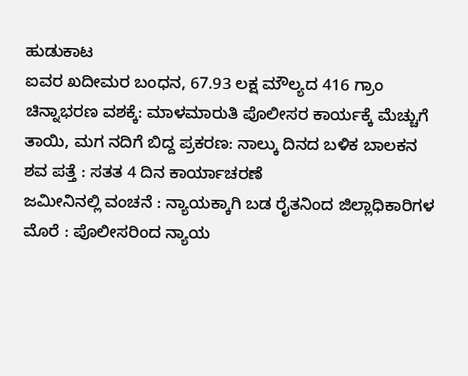ಹುಡುಕಾಟ
ಐವರ ಖದೀಮರ ಬಂಧನ, 67.93 ಲಕ್ಷ ಮೌಲ್ಯದ 416 ಗ್ರಾಂ ಚಿನ್ನಾಭರಣ ವಶಕ್ಕೆ: ಮಾಳಮಾರುತಿ ಪೊಲೀಸರ ಕಾರ್ಯಕ್ಕೆ ಮೆಚ್ಚುಗೆ
ತಾಯಿ, ಮಗ ನದಿಗೆ ಬಿದ್ದ ಪ್ರಕರಣ: ನಾಲ್ಕು ದಿನದ ಬಳಿಕ ಬಾಲಕನ ಶವ ಪತ್ತೆ : ಸತತ 4 ದಿನ ಕಾರ್ಯಾಚರಣೆ
ಜಮೀನಿನಲ್ಲಿ ವಂಚನೆ : ನ್ಯಾಯಕ್ಕಾಗಿ ಬಡ ರೈತನಿಂದ ಜಿಲ್ಲಾಧಿಕಾರಿಗಳ ಮೊರೆ : ಪೊಲೀಸರಿಂದ ನ್ಯಾಯ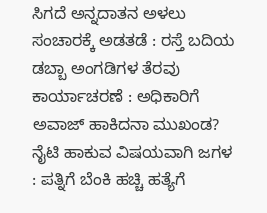ಸಿಗದೆ ಅನ್ನದಾತನ ಅಳಲು
ಸಂಚಾರಕ್ಕೆ ಅಡತಡೆ : ರಸ್ತೆ ಬದಿಯ ಡಬ್ಬಾ ಅಂಗಡಿಗಳ ತೆರವು ಕಾರ್ಯಾಚರಣೆ : ಅಧಿಕಾರಿಗೆ ಅವಾಜ್ ಹಾಕಿದನಾ ಮುಖಂಡ?
ನೈಟಿ ಹಾಕುವ ವಿಷಯವಾಗಿ ಜಗಳ : ಪತ್ನಿಗೆ ಬೆಂಕಿ ಹಚ್ಚಿ ಹತ್ಯೆಗೆ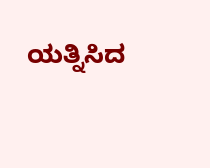ಯತ್ನಿಸಿದ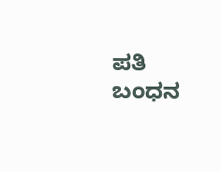ಪತಿ ಬಂಧನ